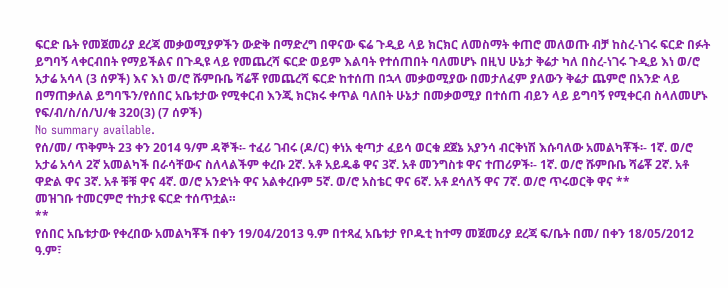ፍርድ ቤት የመጀመሪያ ደረጃ መቃወሚያዎችን ውድቅ በማድረግ በዋናው ፍሬ ጉዲይ ላይ ክርክር ለመስማት ቀጠሮ መለወጡ ብቻ ከስረ-ነገሩ ፍርድ በፉት ይግባኝ ላቀርብበት የማይችልና በጉዲዩ ላይ የመጨረሻ ፍርድ ወይም እልባት የተሰጠበት ባለመሆኑ በዚህ ሁኔታ ቅሬታ ካለ በስረ-ነገሩ ጉዲይ እነ ወ/ሮ አታሬ አሳላ (3 ሰዎች) እና እነ ወ/ሮ ሹምቡቤ ሻሬቾ የመጨረሻ ፍርድ ከተሰጠ በኋላ መቃወሚያው በመታለፈም ያለውን ቅሬታ ጨምሮ በአንድ ላይ በማጠቃለል ይግባኙን/የሰበር አቤቱታው የሚቀርብ እንጂ ክርክሩ ቀጥል ባለበት ሁኔታ በመቃወሚያ በተሰጠ ብይን ላይ ይግባኝ የሚቀርብ ስላለመሆኑ የፍ/ብ/ስ/ሰ/ህ/ቁ 320(3) (7 ሰዎች)
No summary available.
የሰ/መ/ ጥቅምት 23 ቀን 2014 ዓ/ም ዳኞች፡- ተፈሪ ገብሩ (ዶ/ር) ቀነአ ቂጣታ ፈይሳ ወርቁ ደጀኔ አያንሳ ብርቅነሽ እሱባለው አመልካቾች፡- 1ኛ. ወ/ሮ አታሬ አሳላ 2ኛ አመልካች በራሳቸውና ስለላልችም ቀረቡ 2ኛ. አቶ አይዱቆ ዋና 3ኛ. አቶ መንግስቱ ዋና ተጠሪዎች፡- 1ኛ. ወ/ሮ ሹምቡቤ ሻሬቾ 2ኛ. አቶ ዋድል ዋና 3ኛ. አቶ ቹቹ ዋና 4ኛ. ወ/ሮ አንድነት ዋና አልቀረቡም 5ኛ. ወ/ሮ አስቴር ዋና 6ኛ. አቶ ደሳለኝ ዋና 7ኛ. ወ/ሮ ጥሩወርቅ ዋና **
መዝገቡ ተመርምሮ ተከታዩ ፍርድ ተሰጥቷል።
**
የሰበር አቤቱታው የቀረበው አመልካቾች በቀን 19/04/2013 ዓ.ም በተጻፈ አቤቱታ የቦዱቲ ከተማ መጀመሪያ ደረጃ ፍ/ቤት በመ/ በቀን 18/05/2012 ዓ.ም፣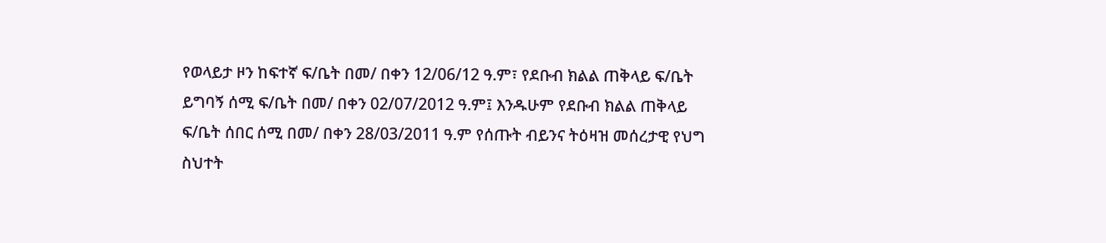የወላይታ ዞን ከፍተኛ ፍ/ቤት በመ/ በቀን 12/06/12 ዓ.ም፣ የደቡብ ክልል ጠቅላይ ፍ/ቤት ይግባኝ ሰሚ ፍ/ቤት በመ/ በቀን 02/07/2012 ዓ.ም፤ እንዱሁም የደቡብ ክልል ጠቅላይ ፍ/ቤት ሰበር ሰሚ በመ/ በቀን 28/03/2011 ዓ.ም የሰጡት ብይንና ትዕዛዝ መሰረታዊ የህግ ስህተት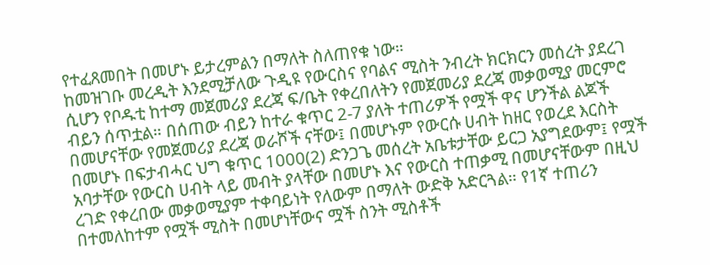የተፈጸመበት በመሆኑ ይታረምልን በማለት ስለጠየቁ ነው።
ከመዝገቡ መረዲት እንደሚቻለው ጉዲዩ የውርስና የባልና ሚስት ንብረት ክርክርን መሰረት ያደረገ ሲሆን የቦዱቲ ከተማ መጀመሪያ ደረጃ ፍ/ቤት የቀረበለትን የመጀመሪያ ደረጃ መቃወሚያ መርምሮ ብይን ሰጥቷል። በሰጠው ብይን ከተራ ቁጥር 2-7 ያለት ተጠሪዎች የሟች ዋና ሆንችል ልጆች በመሆናቸው የመጀመሪያ ደረጃ ወራሾች ናቸው፤ በመሆኑም የውርሱ ሀብት ከዘር የወረደ እርስት በመሆኑ በፍታብሓር ህግ ቁጥር 1000(2) ድንጋጌ መሰረት አቤቱታቸው ይርጋ አያግደውም፤ የሟች አባታቸው የውርስ ሀብት ላይ መብት ያላቸው በመሆኑ እና የውርስ ተጠቃሚ በመሆናቸውም በዚህ ረገድ የቀረበው መቃወሚያም ተቀባይነት የለውም በማለት ውድቅ አድርጓል። የ1ኛ ተጠሪን በተመለከተም የሟች ሚስት በመሆነቸውና ሟች ስንት ሚስቶች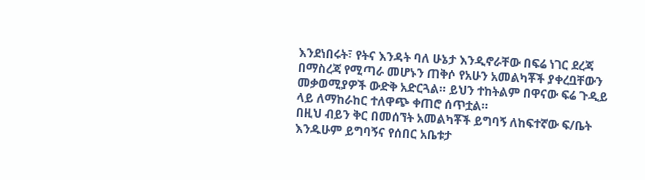እንደነበሩት፣ የትና እንዳት ባለ ሁኔታ እንዲኖራቸው በፍሬ ነገር ደረጃ በማስረጃ የሚጣራ መሆኑን ጠቅሶ የአሁን አመልካቾች ያቀረቧቸውን መቃወሚያዎች ውድቅ አድርጓል። ይህን ተከትልም በዋናው ፍሬ ጉዲይ ላይ ለማከራከር ተለዋጭ ቀጠሮ ሰጥቷል።
በዚህ ብይን ቅር በመሰኘት አመልካቾች ይግባኝ ለከፍተኛው ፍ/ቤት እንዱሁም ይግባኝና የሰበር አቤቱታ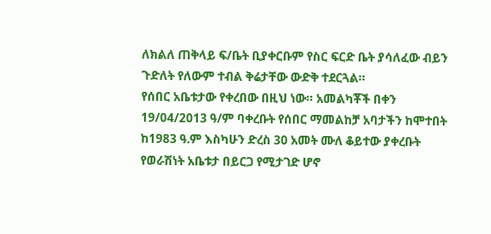ለክልለ ጠቅላይ ፍ/ቤት ቢያቀርቡም የስር ፍርድ ቤት ያሳለፈው ብይን ጉድለት የለውም ተብል ቅሬታቸው ውድቅ ተደርጓል።
የሰበር አቤቱታው የቀረበው በዚህ ነው። አመልካቾች በቀን 19/04/2013 ዓ/ም ባቀረቡት የሰበር ማመልከቻ አባታችን ከሞተበት ከ1983 ዓ.ም እስካሁን ድረስ 30 አመት ሙለ ቆይተው ያቀረቡት የወራሽነት አቤቱታ በይርጋ የሚታገድ ሆኖ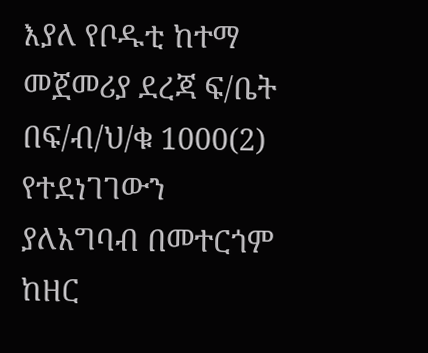እያለ የቦዱቲ ከተማ መጀመሪያ ደረጃ ፍ/ቤት በፍ/ብ/ህ/ቁ 1000(2) የተደነገገውን ያለአግባብ በመተርጎም ከዘር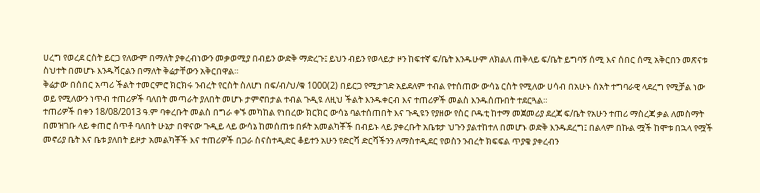ሀረግ የወረደ ርስት ይርጋ የለውም በማለት ያቀረብነውን መቃወሚያ በብይን ውድቅ ማድረጉ፤ ይህን ብይን የወላይታ ዞን ከፍተኛ ፍ/ቤት እንዱሁም ለክልለ ጠቅላይ ፍ/ቤት ይግባኝ ሰሚ እና ሰበር ሰሚ አቅርበን መጽናቱ ስህተት በመሆኑ እንዱሻርልን በማለት ቅሬታቸውን አቅርበዋል።
ቅሬታው በሰበር አጣሪ ችልት ተመርምሮ ክርክሩ ንብረት የርስት ስለሆነ በፍ/ብ/ህ/ቁ 1000(2) በይርጋ የሚታገድ አይደለም ተብል የተሰጠው ውሳኔ ርስት የሚለው ሀሳብ በአሁኑ ሰአት ተግባራዊ ላደረግ የሚቻል ነው ወይ የሚለውን ነጥብ ተጠሪዎች ባለበት መጣራት ያለበት መሆኑ ታምኖበታል ተብል ጉዲዩ ለዚህ ችልት እንዱቀርብ እና ተጠሪዎች መልስ እንዱሰጡበት ተደርጓል።
ተጠሪዎች በቀን 18/08/2013 ዓ.ም ባቀረቡት መልስ በግራ ቀኙ መካከል የነበረው ክርክር ውሳኔ ባልተሰጠበት እና ጉዲዩን የያዘው የስር ቦዱቲ ከተማ መጀመሪያ ደረጃ ፍ/ቤት የአሁን ተጠሪ ማስረጃ ቃል ለመስማት በመዝገቡ ላይ ቀጠሮ ሰጥቶ ባለበት ሁኔታ በዋናው ጉዲይ ላይ ውሳኔ ከመሰጠቱ በፉት አመልካቾች በብይኑ ላይ ያቀረቡት አቤቱታ ህጉን ያልተከተለ በመሆኑ ወድቅ እንዱደረግ፤ በልላም በኩል ሟች ከሞቱ በኋላ የሟች መኖሪያ ቤት እና ቤቱ ያለበት ይዞታ አመልካቾች እና ተጠሪዎች በጋራ ስናስተዲድር ቆይተን አሁን የድርሻ ድርሻችንን ለማስተዲደር የወስን ንብረት ክፍፍል ጥያቄ ያቀረብን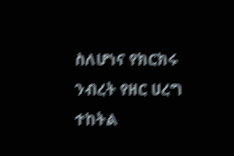ስለሆነና የክርክሩ ንብረት የዘር ሀረግ ተከትል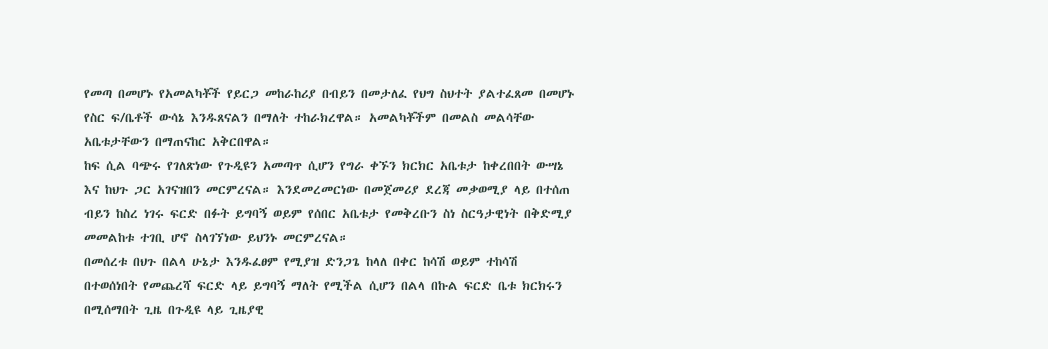የመጣ በመሆኑ የአመልካቾች የይርጋ መከራከሪያ በብይን በመታለፈ የህግ ስህተት ያልተፈጸመ በመሆኑ የስር ፍ/ቤቶች ውሳኔ እንዱጸናልን በማለት ተከራክረዋል። አመልካቾችም በመልስ መልሳቸው አቤቱታቸውን በማጠናከር አቅርበዋል።
ከፍ ሲል ባጭሩ የገለጽነው የጉዲዩን አመጣጥ ሲሆን የግራ ቀኙን ክርክር አቤቱታ ከቀረበበት ውሣኔ እና ከህጉ ጋር አገናዝበን መርምረናል። እንደመረመርነው በመጀመሪያ ደረጃ መቃወሚያ ላይ በተሰጠ ብይን ከስረ ነገሩ ፍርድ በፉት ይግባኝ ወይም የሰበር አቤቱታ የመቅረቡን ስነ ስርዓታዊነት በቅድሚያ መመልከቱ ተገቢ ሆኖ ስላገኘነው ይህንኑ መርምረናል።
በመሰረቱ በህጉ በልላ ሁኔታ እንዱፈፀም የሚያዝ ድንጋጌ ከላለ በቀር ከሳሽ ወይም ተከሳሽ በተወሰነበት የመጨረሻ ፍርድ ላይ ይግባኝ ማለት የሚችል ሲሆን በልላ በኩል ፍርድ ቤቱ ክርክሩን በሚሰማበት ጊዜ በጉዲዩ ላይ ጊዜያዊ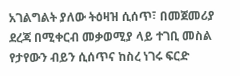አገልግልት ያለው ትዕዛዝ ሲሰጥ፣ በመጀመሪያ ደረጃ በሚቀርብ መቃወሚያ ላይ ተገቢ መስል የታየውን ብይን ሲሰጥና ከስረ ነገሩ ፍርድ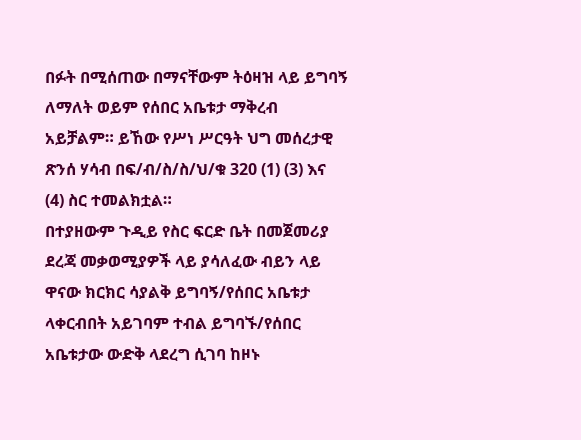በፉት በሚሰጠው በማናቸውም ትዕዛዝ ላይ ይግባኝ ለማለት ወይም የሰበር አቤቱታ ማቅረብ አይቻልም። ይኸው የሥነ ሥርዓት ህግ መሰረታዊ ጽንሰ ሃሳብ በፍ/ብ/ስ/ስ/ህ/ቁ 320 (1) (3) እና (4) ስር ተመልክቷል።
በተያዘውም ጉዲይ የስር ፍርድ ቤት በመጀመሪያ ደረጃ መቃወሚያዎች ላይ ያሳለፈው ብይን ላይ ዋናው ክርክር ሳያልቅ ይግባኝ/የሰበር አቤቱታ ላቀርብበት አይገባም ተብል ይግባኙ/የሰበር አቤቱታው ውድቅ ላደረግ ሲገባ ከዞኑ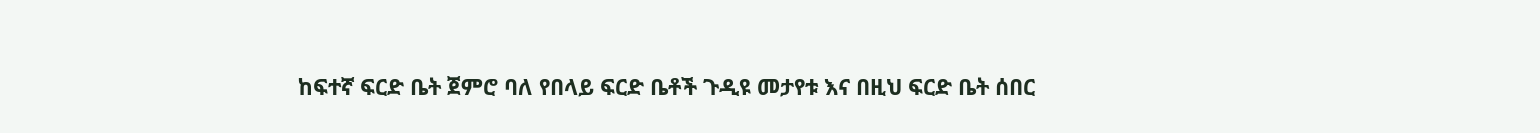ከፍተኛ ፍርድ ቤት ጀምሮ ባለ የበላይ ፍርድ ቤቶች ጉዲዩ መታየቱ እና በዚህ ፍርድ ቤት ሰበር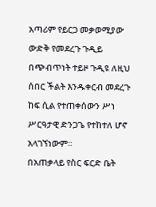አጣሪም የይርጋ መቃወሚያው ውድቅ የመደረጉ ጉዲይ በጭብጥነት ተይዞ ጉዲዩ ለዚህ ሰበር ችልት እንዱቀርብ መደረጉ ከፍ ሲል የተጠቀሰውን ሥነ ሥርዓታዊ ድንጋጌ የተከተለ ሆኖ አላገኘነውም።
በአጠቃላይ የስር ፍርድ ቤት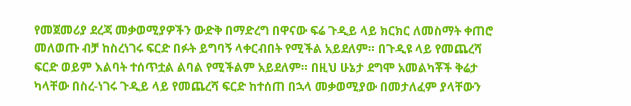የመጀመሪያ ደረጃ መቃወሚያዎችን ውድቅ በማድረግ በዋናው ፍሬ ጉዲይ ላይ ክርክር ለመስማት ቀጠሮ መለወጡ ብቻ ከስረነገሩ ፍርድ በፉት ይግባኝ ላቀርብበት የሚችል አይደለም። በጉዲዩ ላይ የመጨረሻ ፍርድ ወይም እልባት ተሰጥቷል ልባል የሚችልም አይደለም። በዚህ ሁኔታ ደግሞ አመልካቾች ቅሬታ ካላቸው በስረ-ነገሩ ጉዲይ ላይ የመጨረሻ ፍርድ ከተሰጠ በኋላ መቃወሚያው በመታለፈም ያላቸውን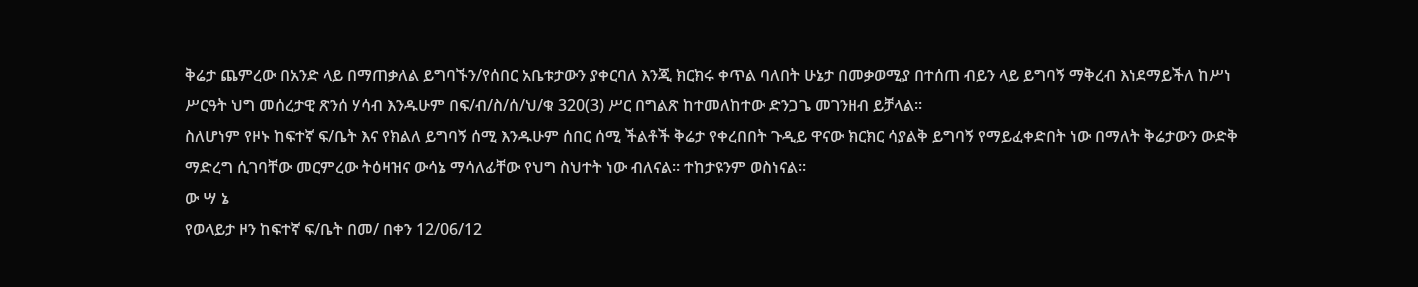ቅሬታ ጨምረው በአንድ ላይ በማጠቃለል ይግባኙን/የሰበር አቤቱታውን ያቀርባለ እንጂ ክርክሩ ቀጥል ባለበት ሁኔታ በመቃወሚያ በተሰጠ ብይን ላይ ይግባኝ ማቅረብ እነደማይችለ ከሥነ ሥርዓት ህግ መሰረታዊ ጽንሰ ሃሳብ እንዱሁም በፍ/ብ/ስ/ሰ/ህ/ቁ 320(3) ሥር በግልጽ ከተመለከተው ድንጋጌ መገንዘብ ይቻላል።
ስለሆነም የዞኑ ከፍተኛ ፍ/ቤት እና የክልለ ይግባኝ ሰሚ እንዱሁም ሰበር ሰሚ ችልቶች ቅሬታ የቀረበበት ጉዲይ ዋናው ክርክር ሳያልቅ ይግባኝ የማይፈቀድበት ነው በማለት ቅሬታውን ውድቅ ማድረግ ሲገባቸው መርምረው ትዕዛዝና ውሳኔ ማሳለፊቸው የህግ ስህተት ነው ብለናል። ተከታዩንም ወስነናል።
ው ሣ ኔ
የወላይታ ዞን ከፍተኛ ፍ/ቤት በመ/ በቀን 12/06/12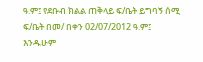ዓ.ም፤ የደቡብ ክልል ጠቅላይ ፍ/ቤት ይግባኝ ሰሚ ፍ/ቤት በመ/ በቀን 02/07/2012 ዓ.ም፤ እንዱሁም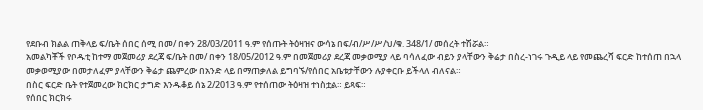የደቡብ ክልል ጠቅላይ ፍ/ቤት ሰበር ሰሚ በመ/ በቀን 28/03/2011 ዓ.ም የሰጡት ትዕዛዝና ውሳኔ በፍ/ብ/ሥ/ሥ/ህ/ቁ. 348/1/ መሰረት ተሽሯል።
አመልካቾች የቦዱቲ ከተማ መጀመሪያ ደረጃ ፍ/ቤት በመ/ በቀን 18/05/2012 ዓ.ም በመጀመሪያ ደረጃ መቃወሚያ ላይ ባሳለፈው ብይን ያላቸውን ቅሬታ በስረ-ነገሩ ጉዲይ ላይ የመጨረሻ ፍርድ ከተሰጠ በኋላ መቃወሚያው በመታለፈም ያላቸውን ቅሬታ ጨምረው በአንድ ላይ በማጠቃለል ይግባኙ/የሰበር አቤቱታቸውን ሉያቀርቡ ይችላለ ብለናል።
በስር ፍርድ ቤት የተጀመረው ክርክር ታግድ እንዱቆይ ሰኔ 2/2013 ዓ.ም የተሰጠው ትዕዛዝ ተነስቷል። ይጻፍ።
የሰበር ክርክሩ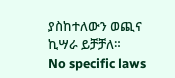ያስከተለውን ወጪና ኪሣራ ይቻቻለ።
No specific laws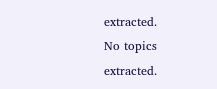extracted.
No topics extracted.